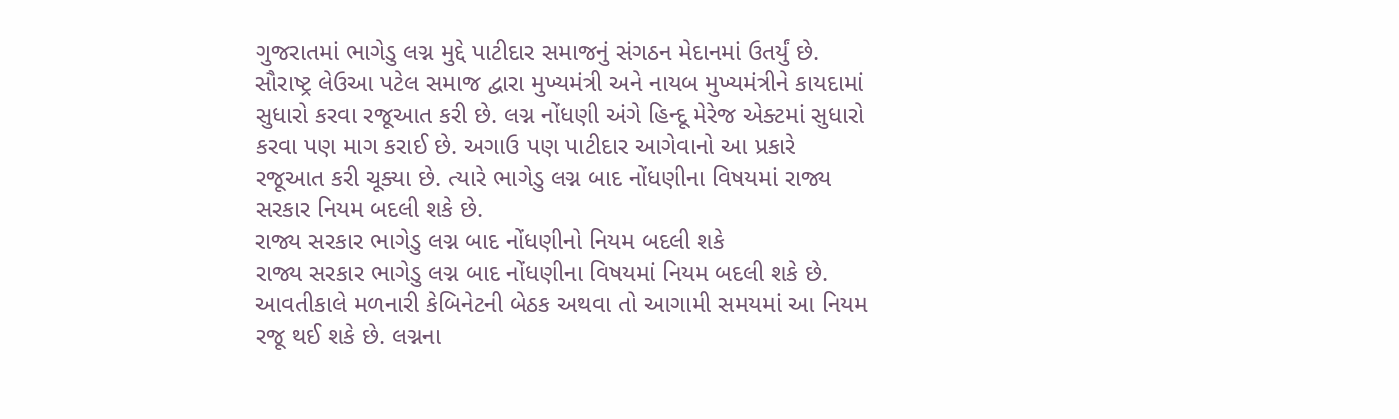ગુજરાતમાં ભાગેડુ લગ્ન મુદ્દે પાટીદાર સમાજનું સંગઠન મેદાનમાં ઉતર્યું છે. સૌરાષ્ટ્ર લેઉઆ પટેલ સમાજ દ્વારા મુખ્યમંત્રી અને નાયબ મુખ્યમંત્રીને કાયદામાં સુધારો કરવા રજૂઆત કરી છે. લગ્ન નોંધણી અંગે હિન્દૂ મેરેજ એક્ટમાં સુધારો કરવા પણ માગ કરાઈ છે. અગાઉ પણ પાટીદાર આગેવાનો આ પ્રકારે રજૂઆત કરી ચૂક્યા છે. ત્યારે ભાગેડુ લગ્ન બાદ નોંધણીના વિષયમાં રાજ્ય સરકાર નિયમ બદલી શકે છે.
રાજ્ય સરકાર ભાગેડુ લગ્ન બાદ નોંધણીનો નિયમ બદલી શકે
રાજ્ય સરકાર ભાગેડુ લગ્ન બાદ નોંધણીના વિષયમાં નિયમ બદલી શકે છે. આવતીકાલે મળનારી કેબિનેટની બેઠક અથવા તો આગામી સમયમાં આ નિયમ રજૂ થઈ શકે છે. લગ્નના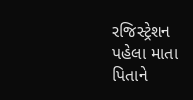રજિસ્ટ્રેશન પહેલા માતા પિતાને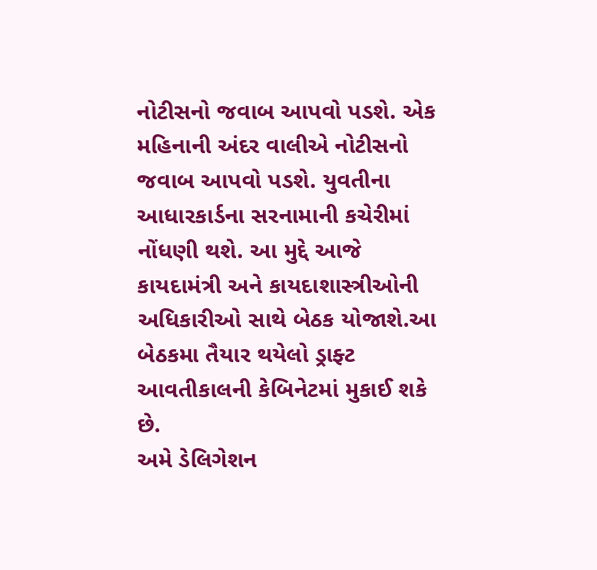નોટીસનો જવાબ આપવો પડશે. એક મહિનાની અંદર વાલીએ નોટીસનો જવાબ આપવો પડશે. યુવતીના આધારકાર્ડના સરનામાની કચેરીમાં નોંધણી થશે. આ મુદ્દે આજે કાયદામંત્રી અને કાયદાશાસ્ત્રીઓની અધિકારીઓ સાથે બેઠક યોજાશે.આ બેઠકમા તૈયાર થયેલો ડ્રાફ્ટ આવતીકાલની કેબિનેટમાં મુકાઈ શકે છે.
અમે ડેલિગેશન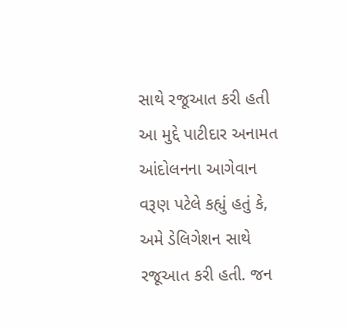સાથે રજૂઆત કરી હતી
આ મુદ્દે પાટીદાર અનામત આંદોલનના આગેવાન વરૂણ પટેલે કહ્યું હતું કે, અમે ડેલિગેશન સાથે રજૂઆત કરી હતી. જન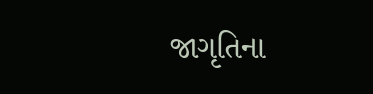જાગૃતિના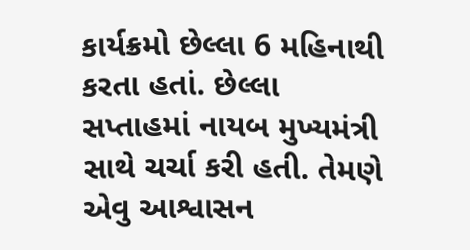કાર્યક્રમો છેલ્લા 6 મહિનાથી કરતા હતાં. છેલ્લા સપ્તાહમાં નાયબ મુખ્યમંત્રી સાથે ચર્ચા કરી હતી. તેમણે એવુ આશ્વાસન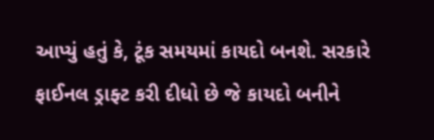આપ્યું હતું કે, ટૂંક સમયમાં કાયદો બનશે. સરકારે ફાઈનલ ડ્રાફ્ટ કરી દીધો છે જે કાયદો બનીને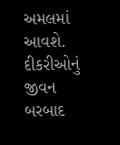અમલમાં આવશે. દીકરીઓનું જીવન બરબાદ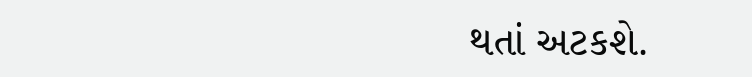થતાં અટકશે.